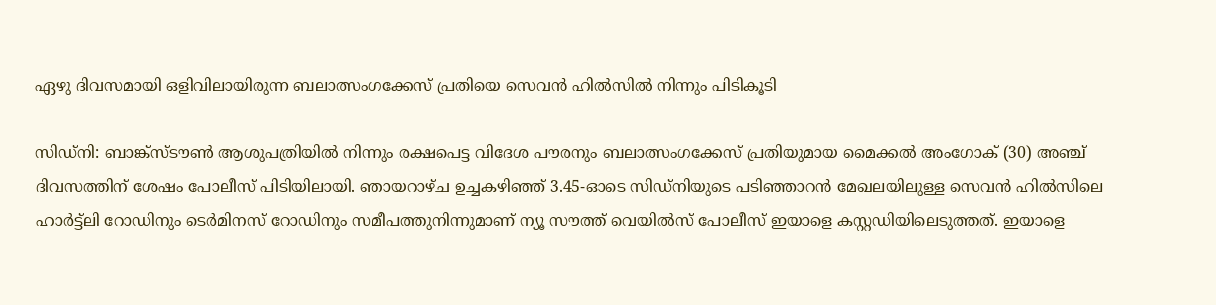ഏഴു ദിവസമായി ഒളിവിലായിരുന്ന ബലാത്സംഗക്കേസ് പ്രതിയെ സെവൻ ഹിൽസിൽ നിന്നും പിടികൂടി

സിഡ്നി: ബാങ്ക്സ്‌ടൗൺ ആശുപത്രിയിൽ നിന്നും രക്ഷപെട്ട വിദേശ പൗരനും ബലാത്സംഗക്കേസ് പ്രതിയുമായ മൈക്കൽ അംഗോക് (30) അഞ്ച് ദിവസത്തിന് ശേഷം പോലീസ് പിടിയിലായി. ഞായറാഴ്ച ഉച്ചകഴിഞ്ഞ് 3.45-ഓടെ സിഡ്നിയുടെ പടിഞ്ഞാറൻ മേഖലയിലുള്ള സെവൻ ഹിൽസിലെ ഹാർട്ട്‌ലി റോഡിനും ടെർമിനസ് റോഡിനും സമീപത്തുനിന്നുമാണ് ന്യൂ സൗത്ത് വെയിൽസ് പോലീസ് ഇയാളെ കസ്റ്റഡിയിലെടുത്തത്. ഇയാളെ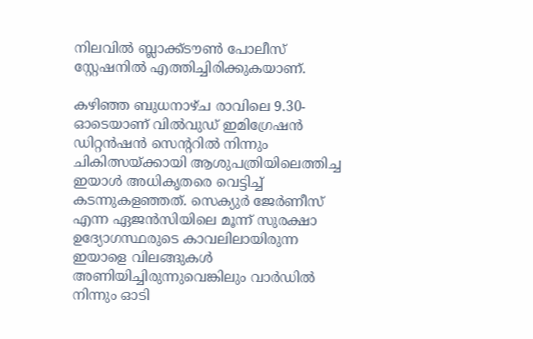നിലവിൽ ബ്ലാക്ക്‌ടൗൺ പോലീസ് സ്റ്റേഷനിൽ എത്തിച്ചിരിക്കുകയാണ്.

കഴിഞ്ഞ ബുധനാഴ്ച രാവിലെ 9.30-ഓടെയാണ് വിൽവുഡ് ഇമിഗ്രേഷൻ ഡിറ്റൻഷൻ സെന്ററിൽ നിന്നും ചികിത്സയ്ക്കായി ആശുപത്രിയിലെത്തിച്ച ഇയാൾ അധികൃതരെ വെട്ടിച്ച് കടന്നുകളഞ്ഞത്. സെക്യുർ ജേർണീസ് എന്ന ഏജൻസിയിലെ മൂന്ന് സുരക്ഷാ ഉദ്യോഗസ്ഥരുടെ കാവലിലായിരുന്ന ഇയാളെ വിലങ്ങുകൾ അണിയിച്ചിരുന്നുവെങ്കിലും വാർഡിൽ നിന്നും ഓടി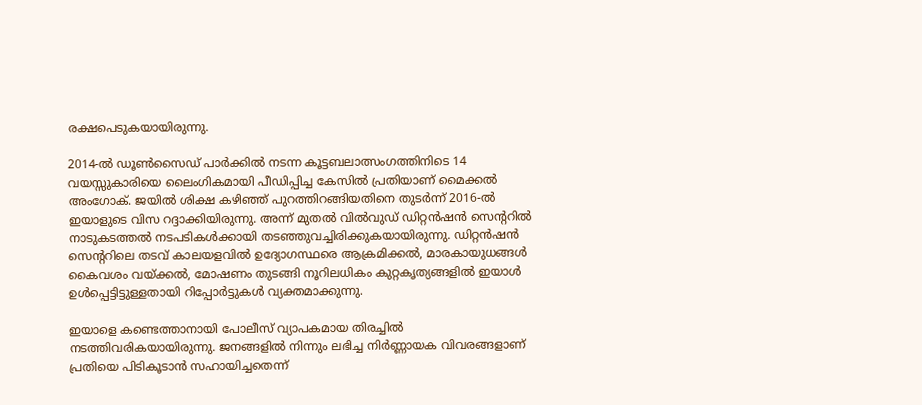രക്ഷപെടുകയായിരുന്നു.

2014-ൽ ഡൂൺസൈഡ് പാർക്കിൽ നടന്ന കൂട്ടബലാത്സംഗത്തിനിടെ 14 വയസ്സുകാരിയെ ലൈംഗികമായി പീഡിപ്പിച്ച കേസിൽ പ്രതിയാണ് മൈക്കൽ അംഗോക്. ജയിൽ ശിക്ഷ കഴിഞ്ഞ് പുറത്തിറങ്ങിയതിനെ തുടർന്ന് 2016-ൽ ഇയാളുടെ വിസ റദ്ദാക്കിയിരുന്നു. അന്ന് മുതൽ വിൽവുഡ് ഡിറ്റൻഷൻ സെന്ററിൽ നാടുകടത്തൽ നടപടികൾക്കായി തടഞ്ഞുവച്ചിരിക്കുകയായിരുന്നു. ഡിറ്റൻഷൻ സെന്ററിലെ തടവ് കാലയളവിൽ ഉദ്യോഗസ്ഥരെ ആക്രമിക്കൽ, മാരകായുധങ്ങൾ കൈവശം വയ്ക്കൽ, മോഷണം തുടങ്ങി നൂറിലധികം കുറ്റകൃത്യങ്ങളിൽ ഇയാൾ ഉൾപ്പെട്ടിട്ടുള്ളതായി റിപ്പോർട്ടുകൾ വ്യക്തമാക്കുന്നു.

ഇയാളെ കണ്ടെത്താനായി പോലീസ് വ്യാപകമായ തിരച്ചിൽ നടത്തിവരികയായിരുന്നു. ജനങ്ങളിൽ നിന്നും ലഭിച്ച നിർണ്ണായക വിവരങ്ങളാണ് പ്രതിയെ പിടികൂടാൻ സഹായിച്ചതെന്ന്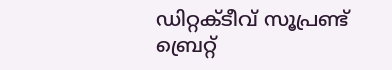ഡിറ്റക്ടീവ് സൂപ്രണ്ട് ബ്രെറ്റ്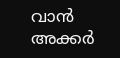വാൻ അക്കർ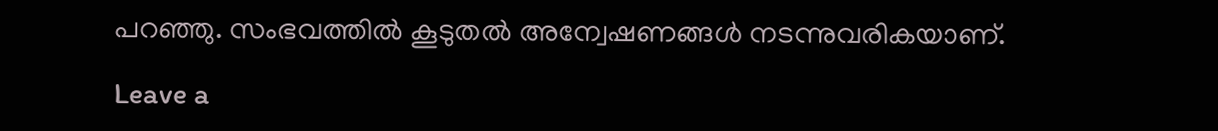പറഞ്ഞു. സംഭവത്തിൽ കൂടുതൽ അന്വേഷണങ്ങൾ നടന്നുവരികയാണ്.

Leave a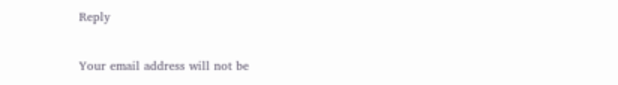Reply

Your email address will not be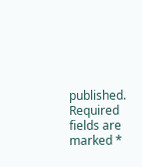published. Required fields are marked *